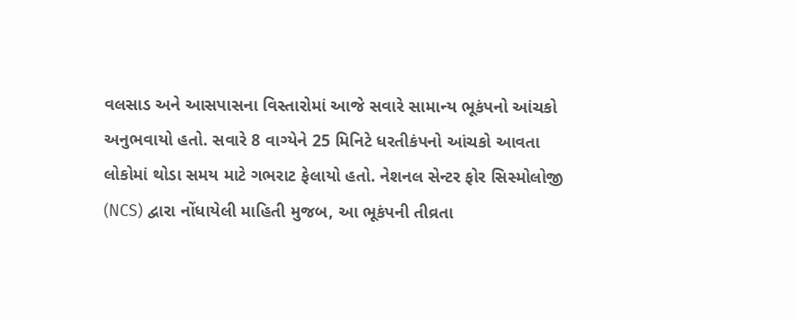વલસાડ અને આસપાસના વિસ્તારોમાં આજે સવારે સામાન્ય ભૂકંપનો આંચકો અનુભવાયો હતો. સવારે 8 વાગ્યેને 25 મિનિટે ધરતીકંપનો આંચકો આવતા લોકોમાં થોડા સમય માટે ગભરાટ ફેલાયો હતો. નેશનલ સેન્ટર ફોર સિસ્મોલોજી (NCS) દ્વારા નોંધાયેલી માહિતી મુજબ, આ ભૂકંપની તીવ્રતા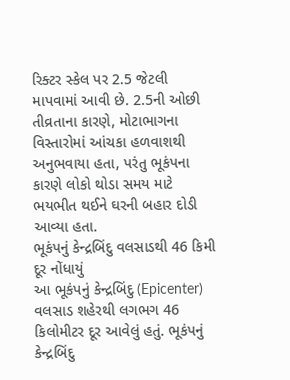રિક્ટર સ્કેલ પર 2.5 જેટલી માપવામાં આવી છે. 2.5ની ઓછી તીવ્રતાના કારણે, મોટાભાગના વિસ્તારોમાં આંચકા હળવાશથી અનુભવાયા હતા, પરંતુ ભૂકંપના કારણે લોકો થોડા સમય માટે ભયભીત થઈને ઘરની બહાર દોડી આવ્યા હતા.
ભૂકંપનું કેન્દ્રબિંદુ વલસાડથી 46 કિમી દૂર નોંધાયું
આ ભૂકંપનું કેન્દ્રબિંદુ (Epicenter) વલસાડ શહેરથી લગભગ 46 કિલોમીટર દૂર આવેલું હતું. ભૂકંપનું કેન્દ્રબિંદુ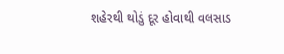શહેરથી થોડું દૂર હોવાથી વલસાડ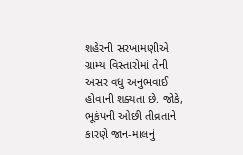શહેરની સરખામણીએ ગ્રામ્ય વિસ્તારોમાં તેની અસર વધુ અનુભવાઈ હોવાની શક્યતા છે. જોકે, ભૂકંપની ઓછી તીવ્રતાને કારણે જાન-માલનું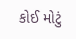કોઈ મોટું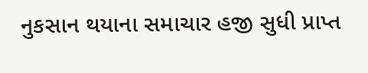નુકસાન થયાના સમાચાર હજી સુધી પ્રાપ્ત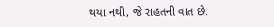થયા નથી, જે રાહતની વાત છે.